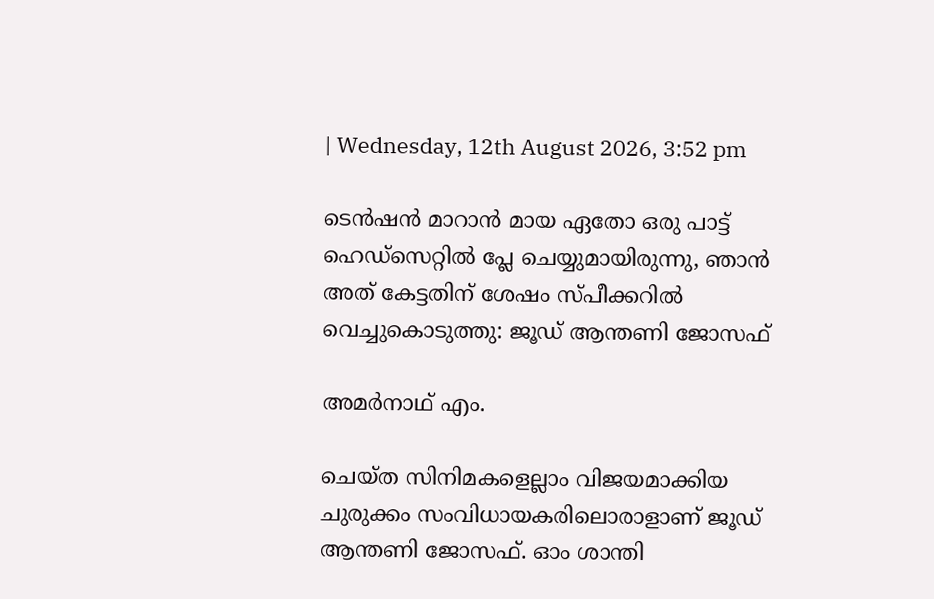| Wednesday, 12th August 2026, 3:52 pm

ടെന്‍ഷന്‍ മാറാന്‍ മായ ഏതോ ഒരു പാട്ട് ഹെഡ്‌സെറ്റില്‍ പ്ലേ ചെയ്യുമായിരുന്നു, ഞാന്‍ അത് കേട്ടതിന് ശേഷം സ്പീക്കറില്‍ വെച്ചുകൊടുത്തു: ജൂഡ് ആന്തണി ജോസഫ്

അമര്‍നാഥ് എം.

ചെയ്ത സിനിമകളെല്ലാം വിജയമാക്കിയ ചുരുക്കം സംവിധായകരിലൊരാളാണ് ജൂഡ് ആന്തണി ജോസഫ്. ഓം ശാന്തി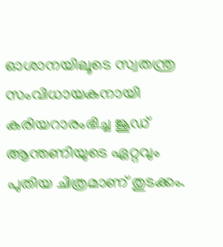ഓശാനയിലൂടെ സ്വതന്ത്ര സംവിധായകനായി കരിയറാരംഭിച്ച ജൂഡ് ആന്തണിയുടെ ഏറ്റവും പുതിയ ചിത്രമാണ് തുടക്കം.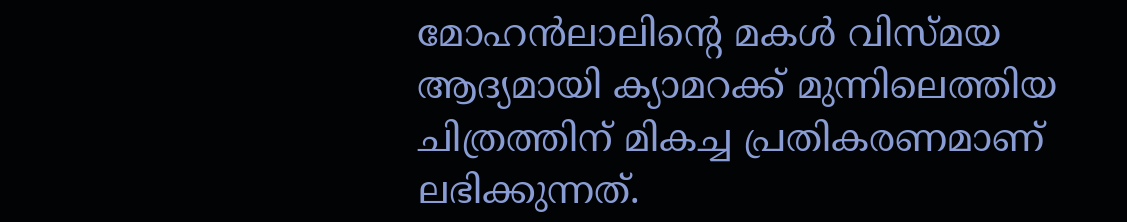മോഹന്‍ലാലിന്റെ മകള്‍ വിസ്മയ ആദ്യമായി ക്യാമറക്ക് മുന്നിലെത്തിയ ചിത്രത്തിന് മികച്ച പ്രതികരണമാണ് ലഭിക്കുന്നത്.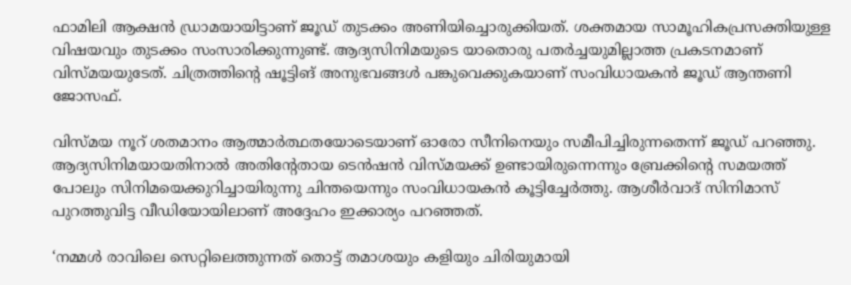ഫാമിലി ആക്ഷന്‍ ഡ്രാമയായിട്ടാണ് ജൂഡ് തുടക്കം അണിയിച്ചൊരുക്കിയത്. ശക്തമായ സാമൂഹികപ്രസക്തിയുള്ള വിഷയവും തുടക്കം സംസാരിക്കുന്നുണ്ട്. ആദ്യസിനിമയുടെ യാതൊരു പതര്‍ച്ചയുമില്ലാത്ത പ്രകടനമാണ് വിസ്മയയുടേത്. ചിത്രത്തിന്റെ ഷൂട്ടിങ് അനുഭവങ്ങള്‍ പങ്കുവെക്കുകയാണ് സംവിധായകന്‍ ജൂഡ് ആന്തണി ജോസഫ്.

വിസ്മയ നൂറ് ശതമാനം ആത്മാര്‍ത്ഥതയോടെയാണ് ഓരോ സീനിനെയും സമീപിച്ചിരുന്നതെന്ന് ജൂഡ് പറഞ്ഞു. ആദ്യസിനിമയായതിനാല്‍ അതിന്റേതായ ടെന്‍ഷന്‍ വിസ്മയക്ക് ഉണ്ടായിരുന്നെന്നും ബ്രേക്കിന്റെ സമയത്ത് പോലും സിനിമയെക്കുറിച്ചായിരുന്നു ചിന്തയെന്നും സംവിധായകന്‍ കൂട്ടിച്ചേര്‍ത്തു. ആശീര്‍വാദ് സിനിമാസ് പുറത്തുവിട്ട വീഡിയോയിലാണ് അദ്ദേഹം ഇക്കാര്യം പറഞ്ഞത്.

‘നമ്മള്‍ രാവിലെ സെറ്റിലെത്തുന്നത് തൊട്ട് തമാശയും കളിയും ചിരിയുമായി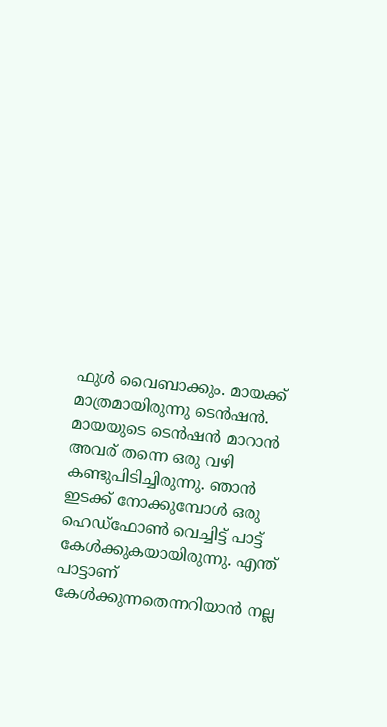ഫുള്‍ വൈബാക്കും. മായക്ക് മാത്രമായിരുന്നു ടെന്‍ഷന്‍. മായയുടെ ടെന്‍ഷന്‍ മാറാന്‍ അവര് തന്നെ ഒരു വഴി കണ്ടുപിടിച്ചിരുന്നു. ഞാന്‍ ഇടക്ക് നോക്കുമ്പോള്‍ ഒരു ഹെഡ്‌ഫോണ്‍ വെച്ചിട്ട് പാട്ട് കേള്‍ക്കുകയായിരുന്നു. എന്ത് പാട്ടാണ് കേള്‍ക്കുന്നതെന്നറിയാന്‍ നല്ല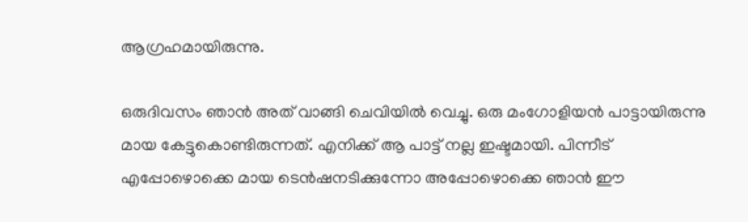ആഗ്രഹമായിരുന്നു.

ഒരുദിവസം ഞാന്‍ അത് വാങ്ങി ചെവിയില്‍ വെച്ചു. ഒരു മംഗോളിയന്‍ പാട്ടായിരുന്നു മായ കേട്ടുകൊണ്ടിരുന്നത്. എനിക്ക് ആ പാട്ട് നല്ല ഇഷ്ടമായി. പിന്നീട് എപ്പോഴൊക്കെ മായ ടെന്‍ഷനടിക്കുന്നോ അപ്പോഴൊക്കെ ഞാന്‍ ഈ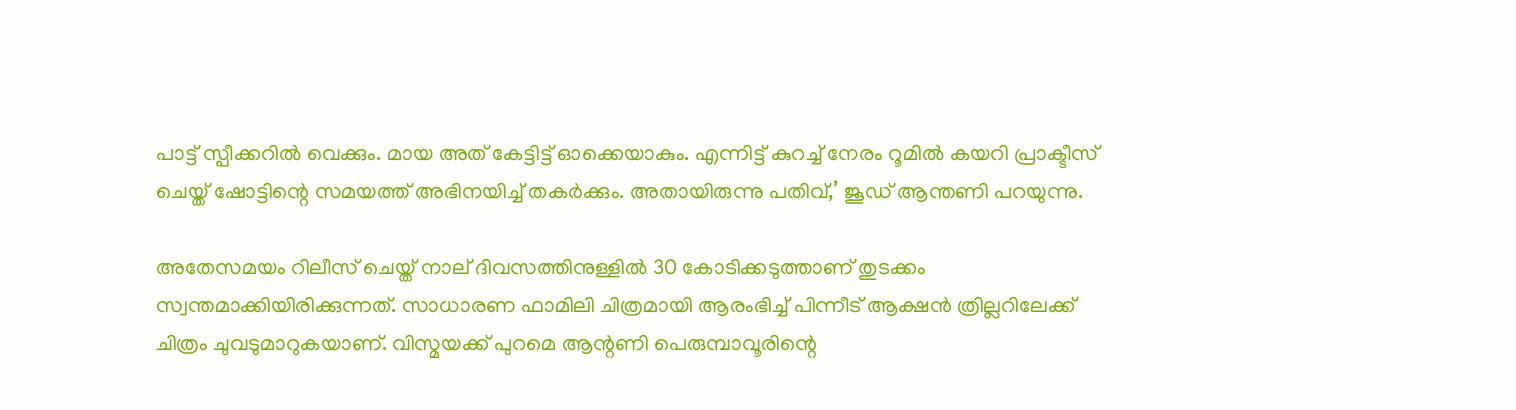പാട്ട് സ്പീക്കറില്‍ വെക്കും. മായ അത് കേട്ടിട്ട് ഓക്കെയാകും. എന്നിട്ട് കുറച്ച് നേരം റൂമില്‍ കയറി പ്രാക്ടീസ് ചെയ്ത് ഷോട്ടിന്റെ സമയത്ത് അഭിനയിച്ച് തകര്‍ക്കും. അതായിരുന്നു പതിവ്,’ ജൂഡ് ആന്തണി പറയുന്നു.

അതേസമയം റിലീസ് ചെയ്ത് നാല് ദിവസത്തിനുള്ളില്‍ 30 കോടിക്കടുത്താണ് തുടക്കം സ്വന്തമാക്കിയിരിക്കുന്നത്. സാധാരണ ഫാമിലി ചിത്രമായി ആരംഭിച്ച് പിന്നീട് ആക്ഷന്‍ ത്രില്ലറിലേക്ക് ചിത്രം ചുവടുമാറുകയാണ്. വിസ്മയക്ക് പുറമെ ആന്റണി പെരുമ്പാവൂരിന്റെ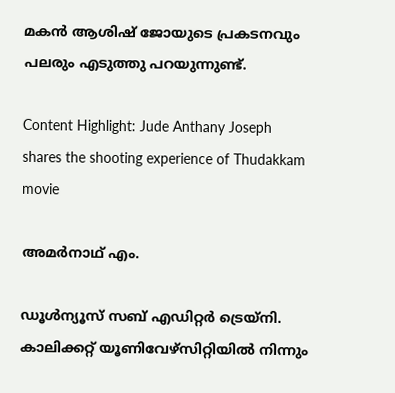മകന്‍ ആശിഷ് ജോയുടെ പ്രകടനവും പലരും എടുത്തു പറയുന്നുണ്ട്.

Content Highlight: Jude Anthany Joseph shares the shooting experience of Thudakkam movie

അമര്‍നാഥ് എം.

ഡൂള്‍ന്യൂസ് സബ് എഡിറ്റര്‍ ട്രെയ്‌നി. കാലിക്കറ്റ് യൂണിവേഴ്‌സിറ്റിയില്‍ നിന്നും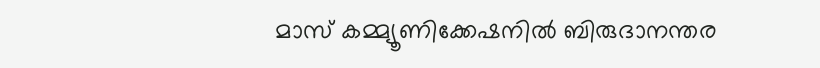മാസ് കമ്മ്യൂണിക്കേഷനില്‍ ബിരുദാനന്തര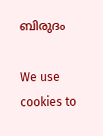ബിരുദം

We use cookies to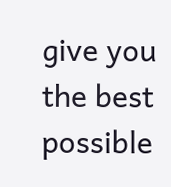give you the best possible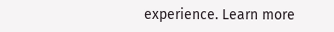experience. Learn more